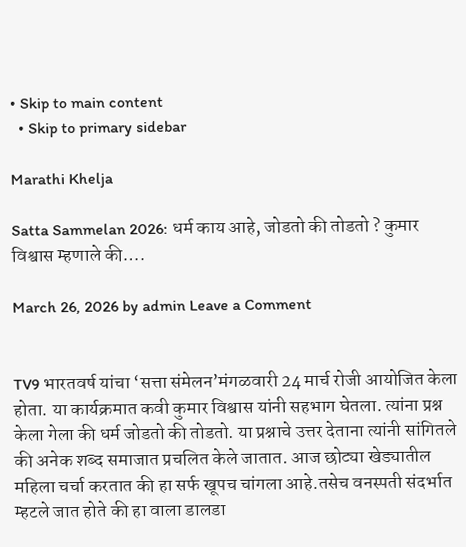• Skip to main content
  • Skip to primary sidebar

Marathi Khelja

Satta Sammelan 2026: धर्म काय आहे, जोडतो की तोडतो ? कुमार विश्वास म्हणाले की….

March 26, 2026 by admin Leave a Comment


TV9 भारतवर्ष यांचा ‘सत्ता संमेलन’मंगळवारी 24 मार्च रोजी आयोजित केला होता. या कार्यक्रमात कवी कुमार विश्वास यांनी सहभाग घेतला. त्यांना प्रश्न केला गेला की धर्म जोडतो की तोडतो. या प्रश्नाचे उत्तर देताना त्यांनी सांगितले की अनेक शब्द समाजात प्रचलित केले जातात. आज छोट्या खेड्यातील महिला चर्चा करतात की हा सर्फ खूपच चांगला आहे.तसेच वनस्पती संदर्भात म्हटले जात होते की हा वाला डालडा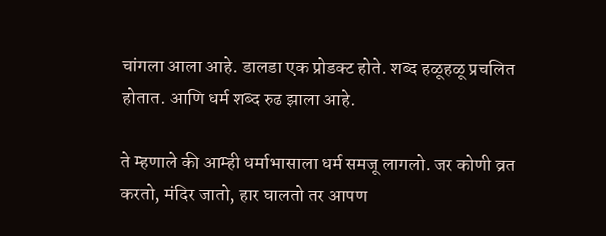चांगला आला आहे. डालडा एक प्रोडक्ट होते. शब्द हळूहळू प्रचलित होतात. आणि धर्म शब्द रुढ झाला आहे.

ते म्हणाले की आम्ही धर्माभासाला धर्म समजू लागलो. जर कोणी व्रत करतो, मंदिर जातो, हार घालतो तर आपण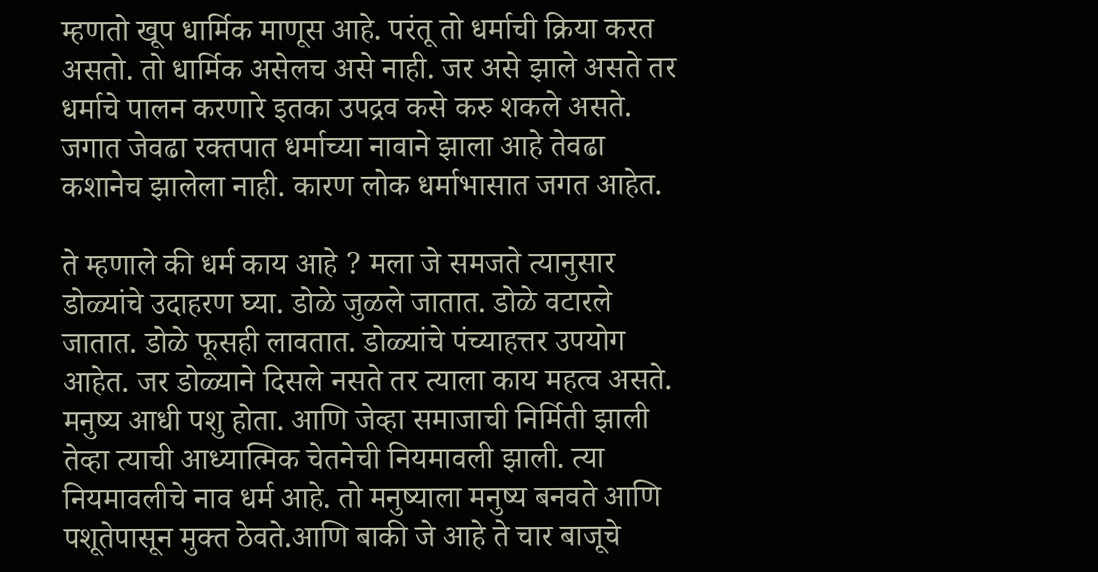म्हणतो खूप धार्मिक माणूस आहे. परंतू तो धर्माची क्रिया करत असतो. तो धार्मिक असेलच असे नाही. जर असे झाले असते तर धर्माचे पालन करणारे इतका उपद्रव कसे करु शकले असते. जगात जेवढा रक्तपात धर्माच्या नावाने झाला आहे तेवढा कशानेच झालेला नाही. कारण लोक धर्माभासात जगत आहेत.

ते म्हणाले की धर्म काय आहे ? मला जे समजते त्यानुसार डोळ्यांचे उदाहरण घ्या. डोळे जुळले जातात. डोळे वटारले जातात. डोळे फूसही लावतात. डोळ्यांचे पंच्याहत्तर उपयोग आहेत. जर डोळ्याने दिसले नसते तर त्याला काय महत्व असते. मनुष्य आधी पशु होता. आणि जेव्हा समाजाची निर्मिती झाली तेव्हा त्याची आध्यात्मिक चेतनेची नियमावली झाली. त्या नियमावलीचे नाव धर्म आहे. तो मनुष्याला मनुष्य बनवते आणि पशूतेपासून मुक्त ठेवते.आणि बाकी जे आहे ते चार बाजूचे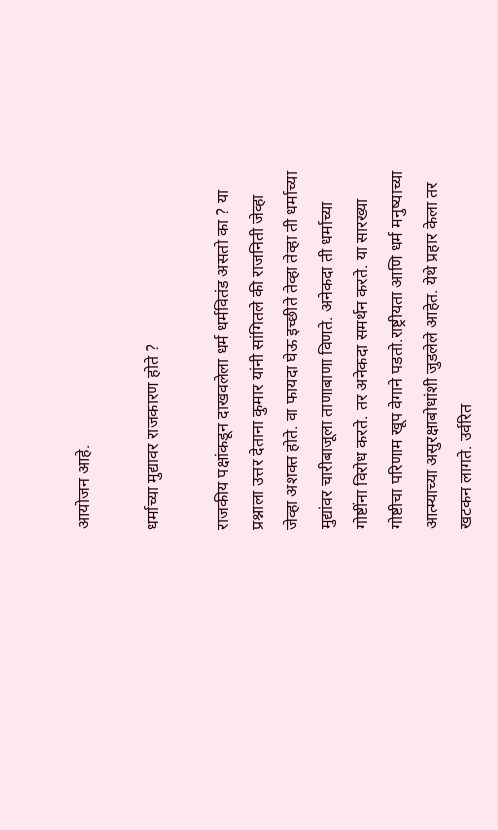आयोजन आहे.

धर्माच्या मुद्यावर राजकारण होते ?

राजकीय पक्षांकडून दाखवलेला धर्म धर्मवितंड असतो का ? या प्रश्नाला उत्तर देताना कुमार यांनी सांगितले की राजनिती जेव्हा जेव्हा अशक्त होते. वा फायदा घेऊ इच्छीते तेव्हा तेव्हा ती धर्माच्या मुद्यांवर चारीबाजूला ताणाबाणा विणते. अनेकदा ती धर्माच्या गोष्टींना विरोध करते. तर अनेकदा समर्थन करते. या सारख्या गोष्टीचा परिणाम खूप वेगाने पडतो.राष्ट्रीयता आणि धर्म मनुष्याच्या आत्म्याच्या असुरक्षाबोधांशी जुडलेले आहेत. येथे प्रहार केला तर खटकन लागते. उर्वरित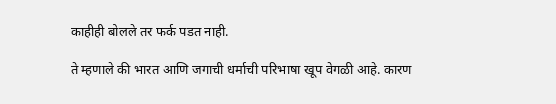काहीही बोलले तर फर्क पडत नाही.

ते म्हणाले की भारत आणि जगाची धर्माची परिभाषा खूप वेगळी आहे. कारण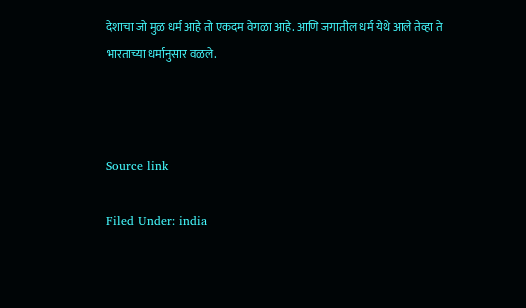देशाचा जो मुळ धर्म आहे तो एकदम वेगळा आहे. आणि जगातील धर्म येथे आले तेव्हा ते भारताच्या धर्मानुसार वळले.



Source link

Filed Under: india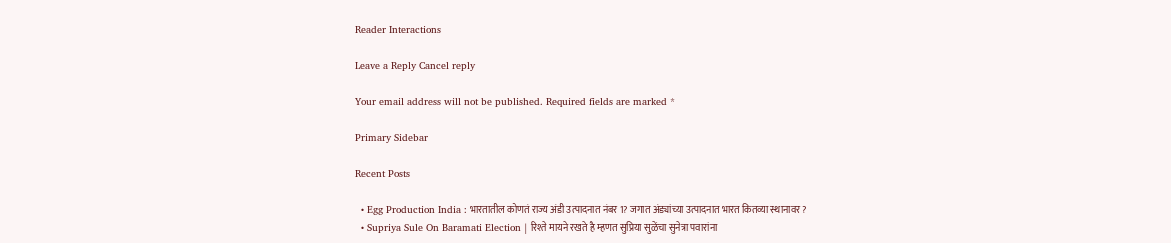Reader Interactions

Leave a Reply Cancel reply

Your email address will not be published. Required fields are marked *

Primary Sidebar

Recent Posts

  • Egg Production India : भारतातील कोणतं राज्य अंडी उत्पादनात नंबर 1? जगात अंड्यांच्या उत्पादनात भारत कितव्या स्थानावर?
  • Supriya Sule On Baramati Election | रिश्ते मायने रखते है म्हणत सुप्रिया सुळेंचा सुनेत्रा पवारांना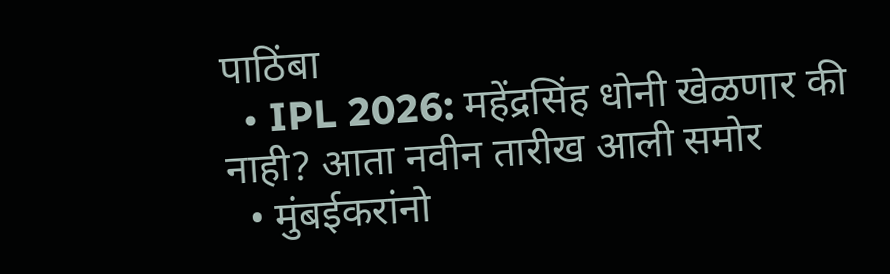पाठिंबा
  • IPL 2026: महेंद्रसिंह धोनी खेळणार की नाही? आता नवीन तारीख आली समोर
  • मुंबईकरांनो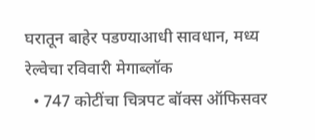घरातून बाहेर पडण्याआधी सावधान, मध्य रेल्वेचा रविवारी मेगाब्लॉक
  • 747 कोटींचा चित्रपट बॉक्स ऑफिसवर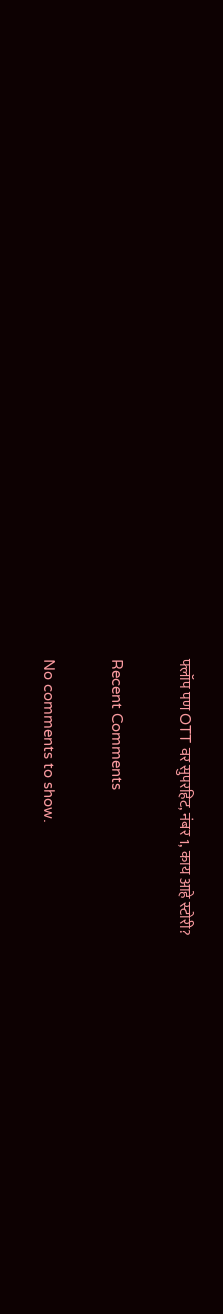फ्लॉप पण OTT वर सुपरहिट, नंबर 1, काय आहे स्टोरी?

Recent Comments

No comments to show.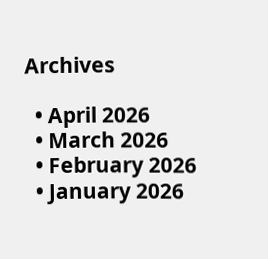Archives

  • April 2026
  • March 2026
  • February 2026
  • January 2026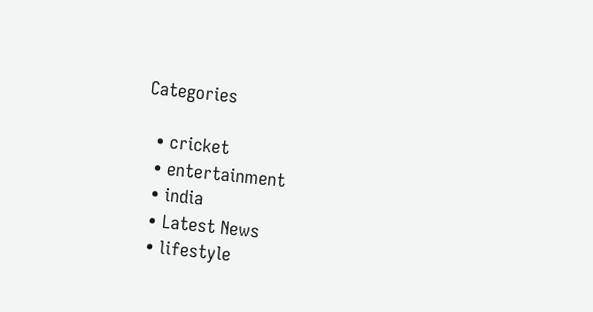Categories

  • cricket
  • entertainment
  • india
  • Latest News
  • lifestyle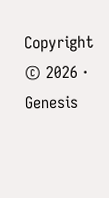Copyright © 2026 · Genesis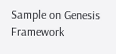Sample on Genesis Framework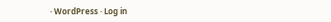· WordPress · Log in